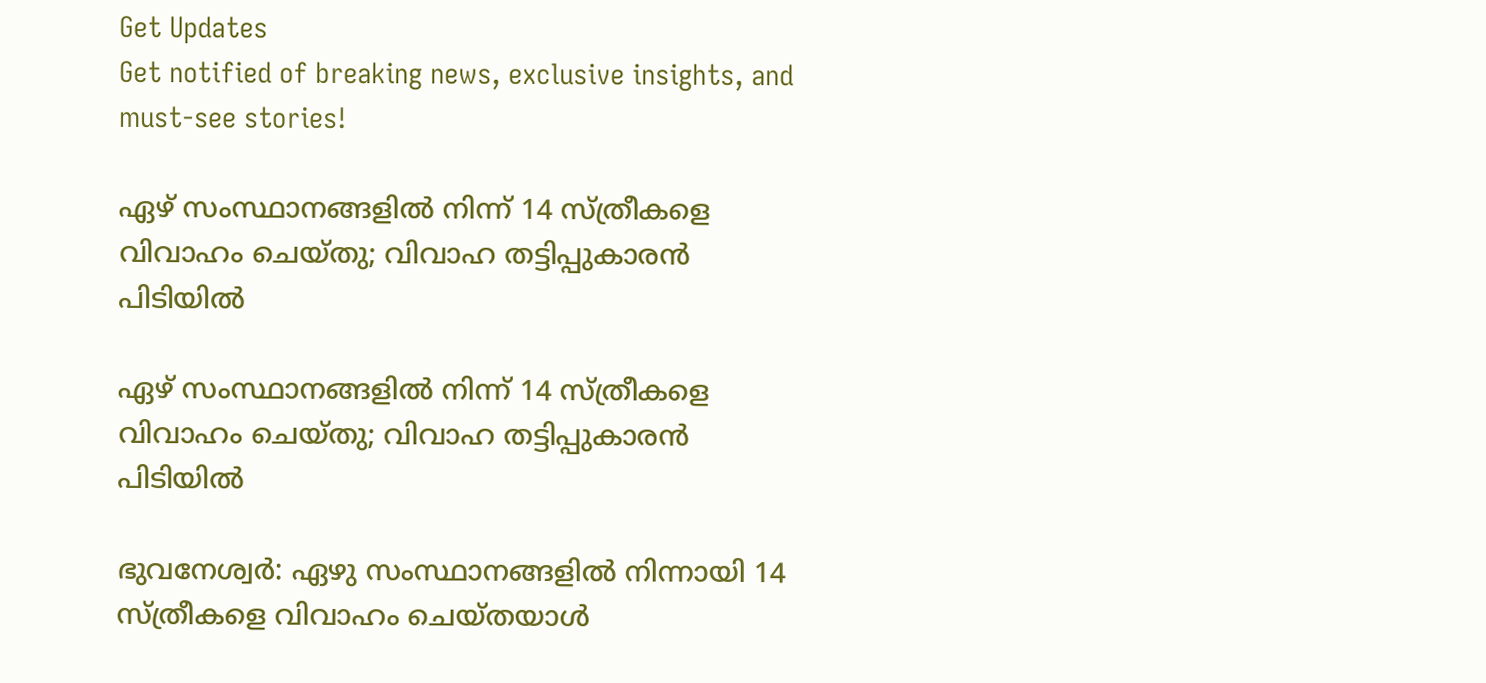Get Updates
Get notified of breaking news, exclusive insights, and must-see stories!

ഏഴ് സംസ്ഥാനങ്ങളിൽ നിന്ന് 14 സ്ത്രീകളെ വിവാഹം ചെയ്തു; വിവാഹ തട്ടിപ്പുകാരൻ പിടിയിൽ

ഏഴ് സംസ്ഥാനങ്ങളിൽ നിന്ന് 14 സ്ത്രീകളെ വിവാഹം ചെയ്തു; വിവാഹ തട്ടിപ്പുകാരൻ പിടിയിൽ

ഭുവനേശ്വര്‍: ഏഴു സംസ്ഥാനങ്ങളിൽ നിന്നായി 14 സ്ത്രീകളെ വിവാഹം ചെയ്തയാൾ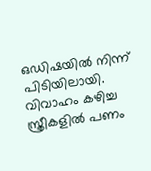ഒഡിഷയിൽ നിന്ന് പിടിയിലായി. വിവാഹം കഴിച്ച സ്ത്രീകളിൽ പണം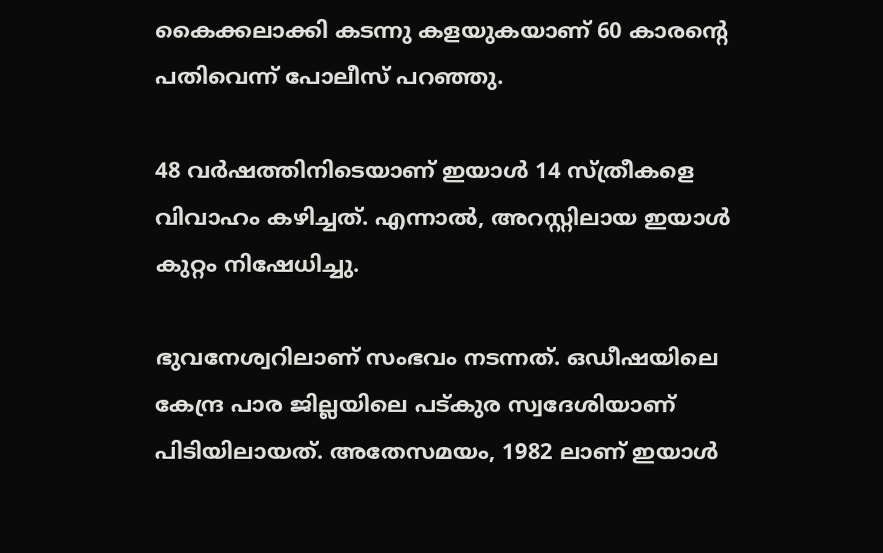കൈക്കലാക്കി കടന്നു കളയുകയാണ് 60 കാരന്‍റെ പതിവെന്ന് പോലീസ് പറഞ്ഞു.

48 വർഷത്തിനിടെയാണ് ഇയാൾ 14 സ്ത്രീകളെ വിവാഹം കഴിച്ചത്. എന്നാൽ, അറസ്റ്റിലായ ഇയാൾ കുറ്റം നിഷേധിച്ചു.

ഭുവനേശ്വറിലാണ് സംഭവം നടന്നത്. ഒഡീഷയിലെ കേന്ദ്ര പാര ജില്ലയിലെ പട്കുര സ്വദേശിയാണ് പിടിയിലായത്. അതേസമയം, 1982 ലാണ് ഇയാള്‍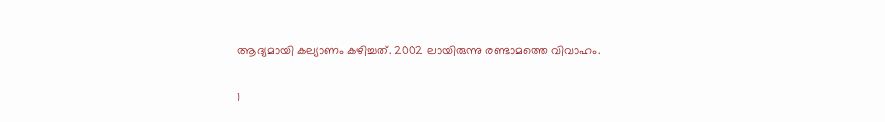ആദ്യമായി കല്യാണം കഴിച്ചത്. 2002 ലായിരുന്നു രണ്ടാമത്തെ വിവാഹം.

1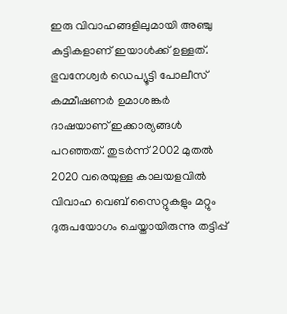ഇരു വിവാഹങ്ങളിലുമായി അഞ്ചു കുട്ടികളാണ് ഇയാള്‍ക്ക് ഉള്ളത്. ഭുവനേശ്വർ ഡെപ്യൂട്ടി പോലീസ് കമ്മീഷണർ ഉമാശങ്കർ ദാഷയാണ് ഇക്കാര്യങ്ങൾ പറഞ്ഞത്. തുടര്‍ന്ന് 2002 മുതല്‍ 2020 വരെയുള്ള കാലയളവില്‍ വിവാഹ വെബ് സൈറ്റുകളും മറ്റും ദുരുപയോഗം ചെയ്തായിരുന്നു തട്ടിപ്പ്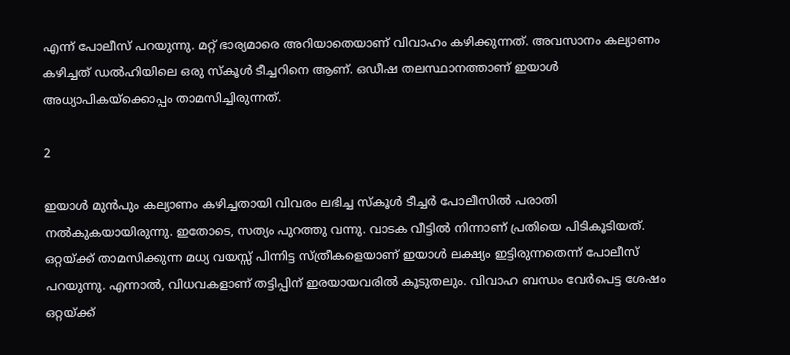എന്ന് പോലീസ് പറയുന്നു. മറ്റ് ഭാര്യമാരെ അറിയാതെയാണ് വിവാഹം കഴിക്കുന്നത്. അവസാനം കല്യാണം കഴിച്ചത് ഡൽഹിയിലെ ഒരു സ്‌കൂള്‍ ടീച്ചറിനെ ആണ്. ഒഡീഷ തലസ്ഥാനത്താണ് ഇയാൾ അധ്യാപികയ്ക്കൊപ്പം താമസിച്ചിരുന്നത്.

2

ഇയാള്‍ മുന്‍പും കല്യാണം കഴിച്ചതായി വിവരം ലഭിച്ച സ്‌കൂള്‍ ടീച്ചര്‍ പോലീസില്‍ പരാതി നല്‍കുകയായിരുന്നു. ഇതോടെ, സത്യം പുറത്തു വന്നു. വാടക വീട്ടില്‍ നിന്നാണ് പ്രതിയെ പിടികൂടിയത്. ഒറ്റയ്ക്ക് താമസിക്കുന്ന മധ്യ വയസ്സ് പിന്നിട്ട സ്ത്രീകളെയാണ് ഇയാള്‍ ലക്ഷ്യം ഇട്ടിരുന്നതെന്ന് പോലീസ് പറയുന്നു. എന്നാൽ, വിധവകളാണ് തട്ടിപ്പിന് ഇരയായവരില്‍ കൂടുതലും. വിവാഹ ബന്ധം വേര്‍പെട്ട ശേഷം ഒറ്റയ്ക്ക്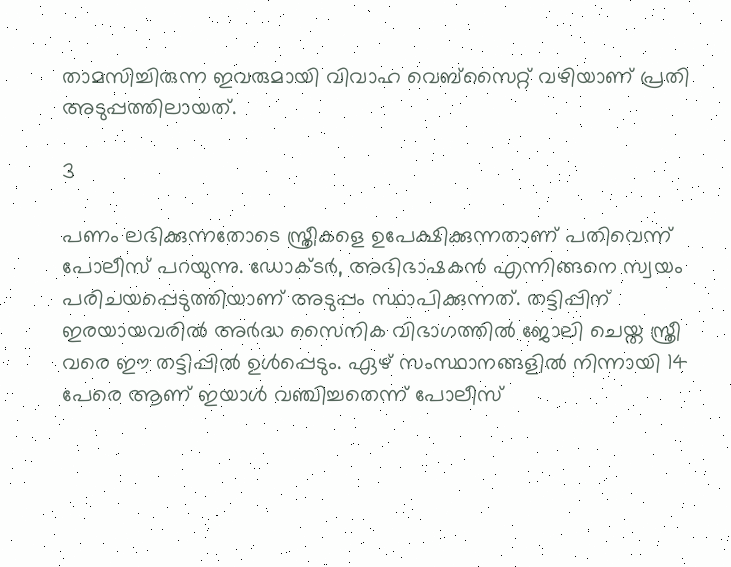താമസിച്ചിരുന്ന ഇവരുമായി വിവാഹ വെബ്‌സൈറ്റ് വഴിയാണ് പ്രതി അടുപ്പത്തിലായത്.

3

പണം ലഭിക്കുന്നതോടെ സ്ത്രീകളെ ഉപേക്ഷിക്കുന്നതാണ് പതിവെന്ന് പോലീസ് പറയുന്നു. ഡോക്ടര്‍, അഭിഭാഷകന്‍ എന്നിങ്ങനെ സ്വയം പരിചയപ്പെടുത്തിയാണ് അടുപ്പം സ്ഥാപിക്കുന്നത്. തട്ടിപ്പിന് ഇരയായവരില്‍ അര്‍ദ്ധ സൈനിക വിഭാഗത്തില്‍ ജോലി ചെയ്ത സ്ത്രീ വരെ ഈ തട്ടിപ്പിൽ ഉള്‍പ്പെടും. ഏഴ് സംസ്ഥാനങ്ങളില്‍ നിന്നായി 14 പേരെ ആണ് ഇയാള്‍ വഞ്ചിച്ചതെന്ന് പോലീസ്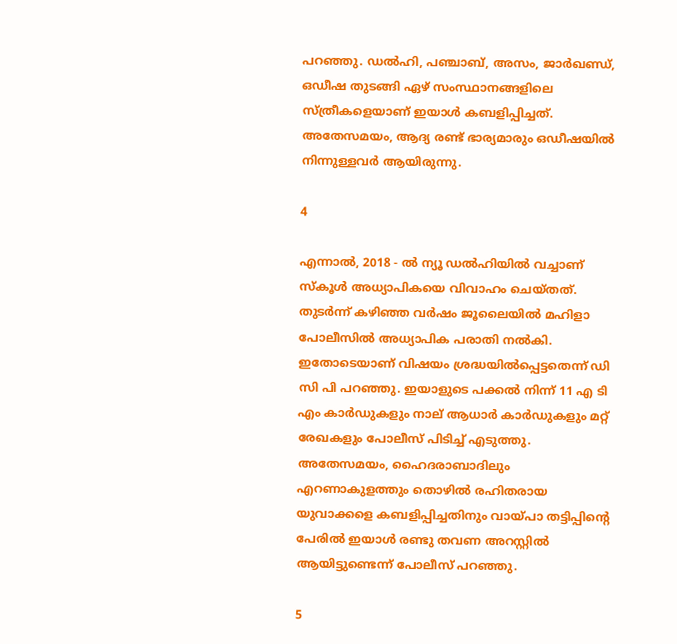പറഞ്ഞു. ഡൽഹി, പഞ്ചാബ്, അസം, ജാർഖണ്ഡ്, ഒഡീഷ തുടങ്ങി ഏഴ് സംസ്ഥാനങ്ങളിലെ സ്ത്രീകളെയാണ് ഇയാൾ കബളിപ്പിച്ചത്. അതേസമയം, ആദ്യ രണ്ട് ഭാര്യമാരും ഒഡീഷയിൽ നിന്നുള്ളവർ ആയിരുന്നു.

4

എന്നാൽ, 2018 - ൽ ന്യൂ ഡൽഹിയിൽ വച്ചാണ് സ്‌കൂൾ അധ്യാപികയെ വിവാഹം ചെയ്തത്. തുടർന്ന് കഴിഞ്ഞ വർഷം ജൂലൈയിൽ മഹിളാ പോലീസിൽ അധ്യാപിക പരാതി നൽകി. ഇതോടെയാണ് വിഷയം ശ്രദ്ധയിൽപ്പെട്ടതെന്ന് ഡി സി പി പറഞ്ഞു. ഇയാളുടെ പക്കൽ നിന്ന് 11 എ ടി എം കാർഡുകളും നാല് ആധാർ കാർഡുകളും മറ്റ് രേഖകളും പോലീസ് പിടിച്ച് എടുത്തു. അതേസമയം, ഹൈദരാബാദിലും എറണാകുളത്തും തൊഴിൽ രഹിതരായ യുവാക്കളെ കബളിപ്പിച്ചതിനും വായ്പാ തട്ടിപ്പിന്റെ പേരിൽ ഇയാൾ രണ്ടു തവണ അറസ്റ്റിൽ ആയിട്ടുണ്ടെന്ന് പോലീസ് പറഞ്ഞു.

5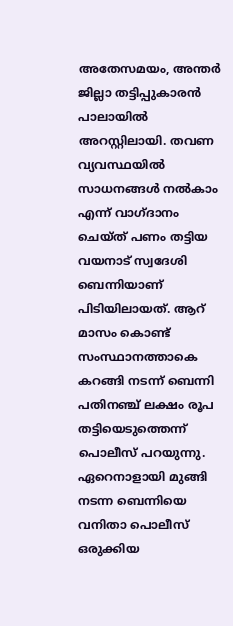അതേസമയം, അന്തർ ജില്ലാ തട്ടിപ്പുകാരൻ പാലായിൽ അറസ്റ്റിലായി. തവണ വ്യവസ്ഥയിൽ സാധനങ്ങൾ നൽകാം എന്ന് വാഗ്ദാനം ചെയ്ത് പണം തട്ടിയ വയനാട് സ്വദേശി ബെന്നിയാണ് പിടിയിലായത്. ആറ് മാസം കൊണ്ട് സംസ്ഥാനത്താകെ കറങ്ങി നടന്ന് ബെന്നി പതിനഞ്ച് ലക്ഷം രൂപ തട്ടിയെടുത്തെന്ന് പൊലീസ് പറയുന്നു. ഏറെനാളായി മുങ്ങി നടന്ന ബെന്നിയെ വനിതാ പൊലീസ് ഒരുക്കിയ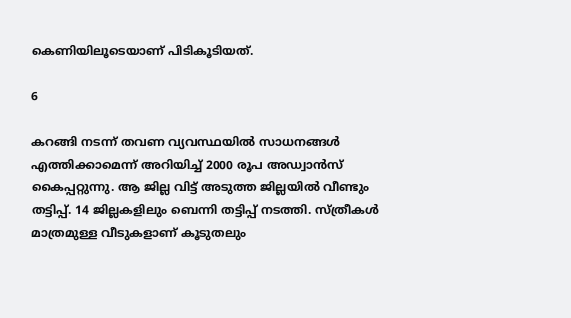കെണിയിലൂടെയാണ് പിടികൂടിയത്.

6

കറങ്ങി നടന്ന് തവണ വ്യവസ്ഥയിൽ സാധനങ്ങൾ എത്തിക്കാമെന്ന് അറിയിച്ച് 2000 രൂപ അഡ്വാൻസ് കൈപ്പറ്റുന്നു. ആ ജില്ല വിട്ട് അടുത്ത ജില്ലയിൽ വീണ്ടും തട്ടിപ്പ്. 14 ജില്ലകളിലും ബെന്നി തട്ടിപ്പ് നടത്തി. സ്ത്രീകൾ മാത്രമുള്ള വീടുകളാണ് കൂടുതലും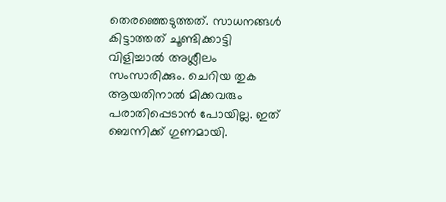തെരഞ്ഞെടുത്തത്. സാധനങ്ങൾ കിട്ടാത്തത് ചൂണ്ടിക്കാട്ടി വിളിച്ചാൽ അശ്ലീലം സംസാരിക്കും. ചെറിയ തുക ആയതിനാൽ മിക്കവരും പരാതിപ്പെടാൻ പോയില്ല. ഇത് ബെന്നിക്ക് ഗുണമായി.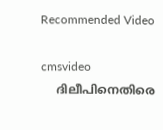Recommended Video

cmsvideo
    ദിലീപിനെതിരെ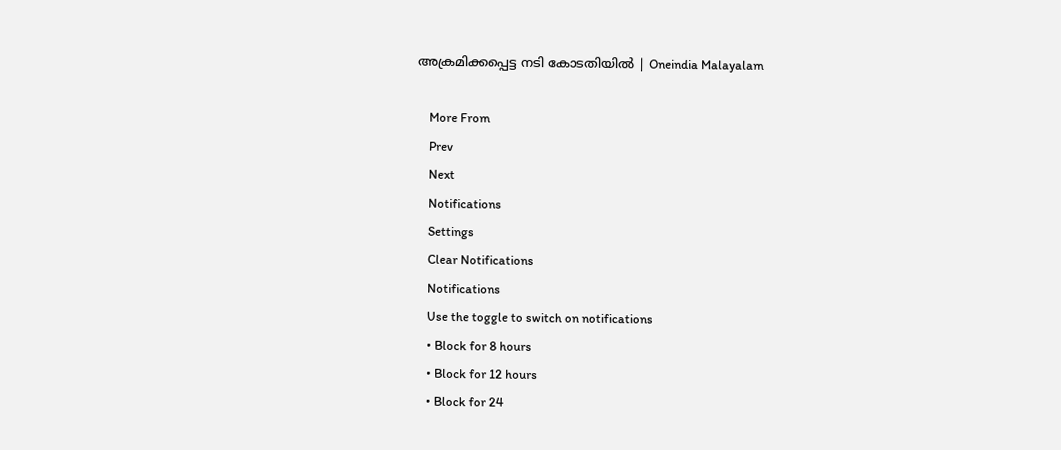അക്രമിക്കപ്പെട്ട നടി കോടതിയിൽ | Oneindia Malayalam

    More From
    Prev
    Next
    Notifications
    Settings
    Clear Notifications
    Notifications
    Use the toggle to switch on notifications
    • Block for 8 hours
    • Block for 12 hours
    • Block for 24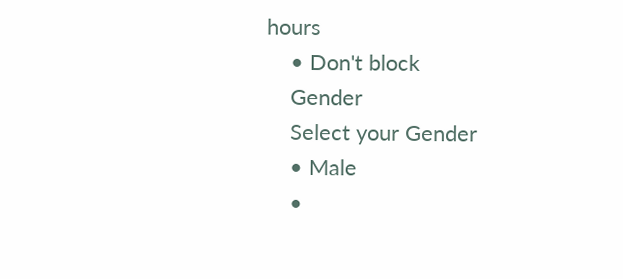hours
    • Don't block
    Gender
    Select your Gender
    • Male
    •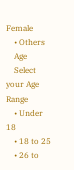Female
    • Others
    Age
    Select your Age Range
    • Under 18
    • 18 to 25
    • 26 to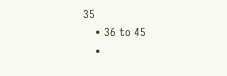35
    • 36 to 45
    •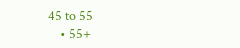45 to 55
    • 55+